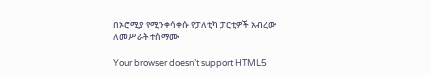በኦሮሚያ የሚንቀሳቀሱ የፓለቲካ ፓርቲዎች አብረው ለመሥራት ተስማሙ

Your browser doesn’t support HTML5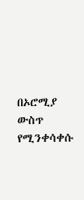በኦሮሚያ ውስጥ የሚንቀሳቀሱ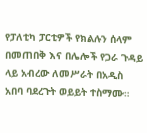የፓለቲካ ፓርቲዎች የክልሉን ሰላም በመጠበቅ እና በሌሎች የጋራ ጉዳይ ላይ አብረው ለመሥራት በአዲስ አበባ ባደረጉት ወይይት ተስማሙ።